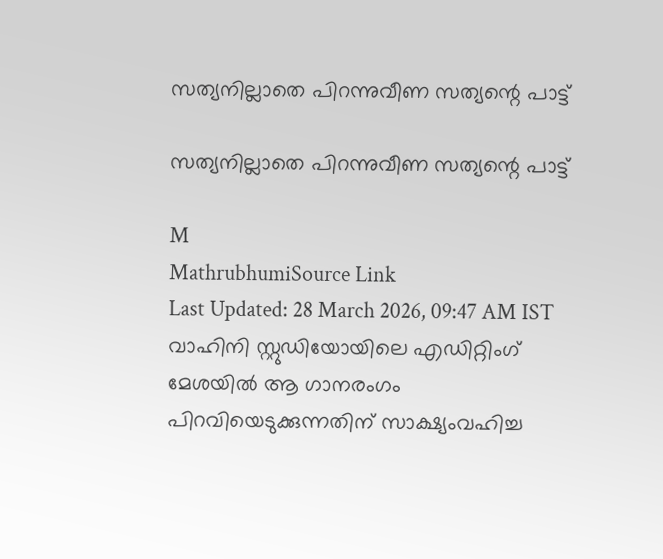സത്യനില്ലാതെ പിറന്നുവീണ സത്യന്റെ പാട്ട്

സത്യനില്ലാതെ പിറന്നുവീണ സത്യന്റെ പാട്ട്

M
MathrubhumiSource Link
Last Updated: 28 March 2026, 09:47 AM IST വാഹിനി സ്റ്റുഡിയോയിലെ എഡിറ്റിംഗ് മേശയില്‍ ആ ഗാനരംഗം പിറവിയെടുക്കുന്നതിന് സാക്ഷ്യംവഹിച്ച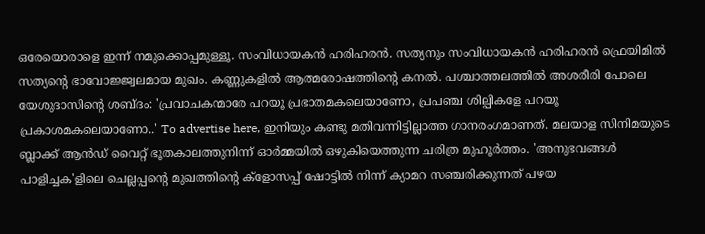ഒരേയൊരാളെ ഇന്ന് നമുക്കൊപ്പമുള്ളൂ. സംവിധായകന്‍ ഹരിഹരന്‍. സത്യനും സംവിധായകൻ ഹരിഹരൻ ഫ്രെയിമിൽ സത്യന്റെ ഭാവോജ്ജ്വലമായ മുഖം. കണ്ണുകളിൽ ആത്മരോഷത്തിന്റെ കനൽ. പശ്ചാത്തലത്തിൽ അശരീരി പോലെ യേശുദാസിന്റെ ശബ്ദം: 'പ്രവാചകന്മാരേ പറയൂ പ്രഭാതമകലെയാണോ, പ്രപഞ്ച ശില്പികളേ പറയൂ പ്രകാശമകലെയാണോ..' To advertise here, ഇനിയും കണ്ടു മതിവന്നിട്ടില്ലാത്ത ഗാനരംഗമാണത്. മലയാള സിനിമയുടെ ബ്ലാക്ക് ആൻഡ് വൈറ്റ് ഭൂതകാലത്തുനിന്ന് ഓർമ്മയിൽ ഒഴുകിയെത്തുന്ന ചരിത്ര മുഹൂർത്തം. 'അനുഭവങ്ങൾ പാളിച്ചക'ളിലെ ചെല്ലപ്പന്റെ മുഖത്തിന്റെ ക്‌ളോസപ്പ് ഷോട്ടിൽ നിന്ന് ക്യാമറ സഞ്ചരിക്കുന്നത് പഴയ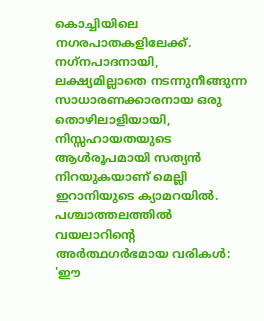കൊച്ചിയിലെ നഗരപാതകളിലേക്ക്. നഗ്‌നപാദനായി, ലക്ഷ്യമില്ലാതെ നടന്നുനീങ്ങുന്ന സാധാരണക്കാരനായ ഒരു തൊഴിലാളിയായി, നിസ്സഹായതയുടെ ആൾരൂപമായി സത്യൻ നിറയുകയാണ് മെല്ലി ഇറാനിയുടെ ക്യാമറയിൽ. പശ്ചാത്തലത്തിൽ വയലാറിന്റെ അർത്ഥഗർഭമായ വരികൾ: 'ഈ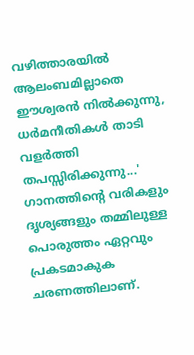വഴിത്താരയിൽ ആലംബമില്ലാതെ ഈശ്വരൻ നിൽക്കുന്നു, ധർമനീതികൾ താടി വളർത്തി തപസ്സിരിക്കുന്നു...' ഗാനത്തിന്റെ വരികളും ദൃശ്യങ്ങളും തമ്മിലുള്ള പൊരുത്തം ഏറ്റവും പ്രകടമാകുക ചരണത്തിലാണ്.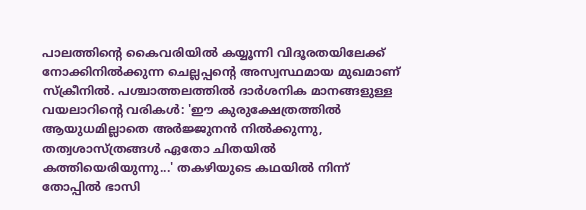പാലത്തിന്റെ കൈവരിയിൽ കയ്യൂന്നി വിദൂരതയിലേക്ക് നോക്കിനിൽക്കുന്ന ചെല്ലപ്പന്റെ അസ്വസ്ഥമായ മുഖമാണ് സ്‌ക്രീനിൽ. പശ്ചാത്തലത്തിൽ ദാർശനിക മാനങ്ങളുള്ള വയലാറിന്റെ വരികൾ: 'ഈ കുരുക്ഷേത്രത്തിൽ ആയുധമില്ലാതെ അർജ്ജുനൻ നിൽക്കുന്നു, തത്വശാസ്ത്രങ്ങൾ ഏതോ ചിതയിൽ കത്തിയെരിയുന്നു...' തകഴിയുടെ കഥയിൽ നിന്ന് തോപ്പിൽ ഭാസി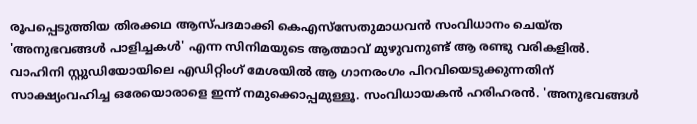രൂപപ്പെടുത്തിയ തിരക്കഥ ആസ്പദമാക്കി കെഎസ്‌സേതുമാധവൻ സംവിധാനം ചെയ്ത 'അനുഭവങ്ങൾ പാളിച്ചകൾ' എന്ന സിനിമയുടെ ആത്മാവ് മുഴുവനുണ്ട് ആ രണ്ടു വരികളിൽ. വാഹിനി സ്റ്റുഡിയോയിലെ എഡിറ്റിംഗ് മേശയിൽ ആ ഗാനരംഗം പിറവിയെടുക്കുന്നതിന് സാക്ഷ്യംവഹിച്ച ഒരേയൊരാളെ ഇന്ന് നമുക്കൊപ്പമുള്ളൂ. സംവിധായകൻ ഹരിഹരൻ. 'അനുഭവങ്ങൾ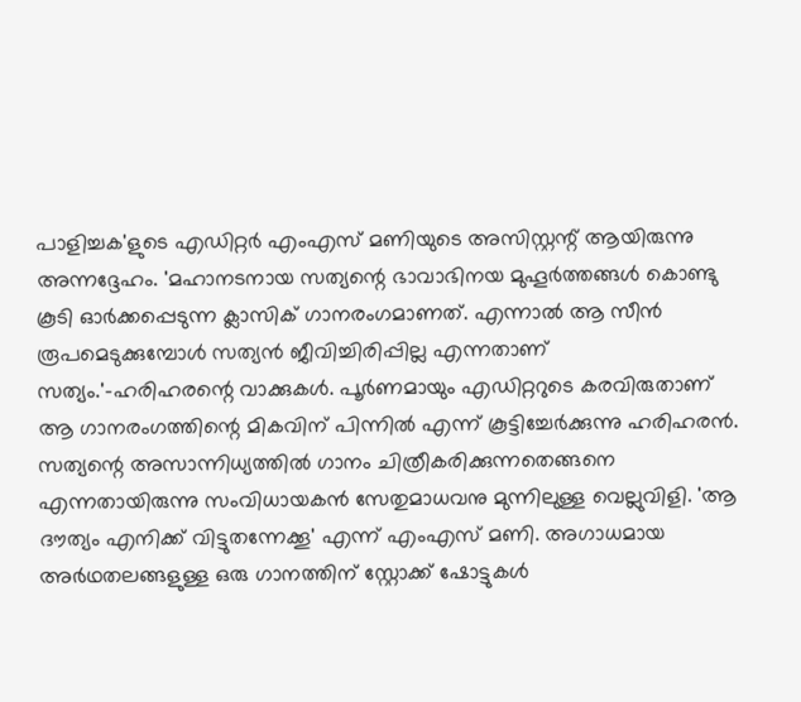പാളിച്ചക'ളുടെ എഡിറ്റർ എംഎസ് മണിയുടെ അസിസ്റ്റന്റ് ആയിരുന്നു അന്നദ്ദേഹം. 'മഹാനടനായ സത്യന്റെ ഭാവാഭിനയ മുഹൂർത്തങ്ങൾ കൊണ്ടു കൂടി ഓർക്കപ്പെടുന്ന ക്ലാസിക് ഗാനരംഗമാണത്. എന്നാൽ ആ സീൻ രൂപമെടുക്കുമ്പോൾ സത്യൻ ജീവിച്ചിരിപ്പില്ല എന്നതാണ് സത്യം.'-ഹരിഹരന്റെ വാക്കുകൾ. പൂർണമായും എഡിറ്ററുടെ കരവിരുതാണ് ആ ഗാനരംഗത്തിന്റെ മികവിന് പിന്നിൽ എന്ന് കൂട്ടിച്ചേർക്കുന്നു ഹരിഹരൻ. സത്യന്റെ അസാന്നിധ്യത്തിൽ ഗാനം ചിത്രീകരിക്കുന്നതെങ്ങനെ എന്നതായിരുന്നു സംവിധായകൻ സേതുമാധവനു മുന്നിലുള്ള വെല്ലുവിളി. 'ആ ദൗത്യം എനിക്ക് വിട്ടുതന്നേക്കൂ' എന്ന് എംഎസ് മണി. അഗാധമായ അർഥതലങ്ങളുള്ള ഒരു ഗാനത്തിന് സ്റ്റോക്ക് ഷോട്ടുകൾ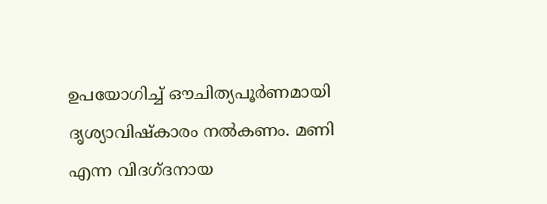ഉപയോഗിച്ച് ഔചിത്യപൂർണമായി ദൃശ്യാവിഷ്‌കാരം നൽകണം. മണി എന്ന വിദഗ്ദനായ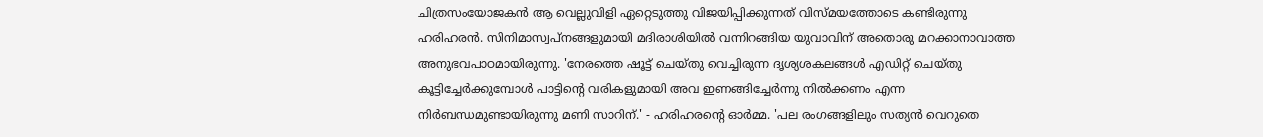ചിത്രസംയോജകൻ ആ വെല്ലുവിളി ഏറ്റെടുത്തു വിജയിപ്പിക്കുന്നത് വിസ്മയത്തോടെ കണ്ടിരുന്നു ഹരിഹരൻ. സിനിമാസ്വപ്നങ്ങളുമായി മദിരാശിയിൽ വന്നിറങ്ങിയ യുവാവിന് അതൊരു മറക്കാനാവാത്ത അനുഭവപാഠമായിരുന്നു. 'നേരത്തെ ഷൂട്ട് ചെയ്തു വെച്ചിരുന്ന ദൃശ്യശകലങ്ങൾ എഡിറ്റ് ചെയ്തു കൂട്ടിച്ചേർക്കുമ്പോൾ പാട്ടിന്റെ വരികളുമായി അവ ഇണങ്ങിച്ചേർന്നു നിൽക്കണം എന്ന നിർബന്ധമുണ്ടായിരുന്നു മണി സാറിന്.' - ഹരിഹരന്റെ ഓർമ്മ. 'പല രംഗങ്ങളിലും സത്യൻ വെറുതെ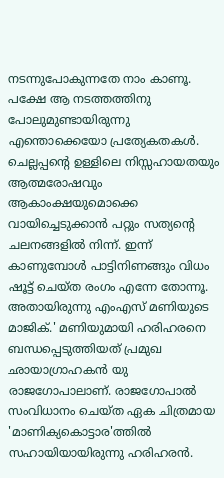നടന്നുപോകുന്നതേ നാം കാണൂ. പക്ഷേ ആ നടത്തത്തിനു പോലുമുണ്ടായിരുന്നു എന്തൊക്കെയോ പ്രത്യേകതകൾ. ചെല്ലപ്പന്റെ ഉള്ളിലെ നിസ്സഹായതയും ആത്മരോഷവും ആകാംക്ഷയുമൊക്കെ വായിച്ചെടുക്കാൻ പറ്റും സത്യന്റെ ചലനങ്ങളിൽ നിന്ന്. ഇന്ന് കാണുമ്പോൾ പാട്ടിനിണങ്ങും വിധം ഷൂട്ട് ചെയ്ത രംഗം എന്നേ തോന്നൂ. അതായിരുന്നു എംഎസ് മണിയുടെ മാജിക്.' മണിയുമായി ഹരിഹരനെ ബന്ധപ്പെടുത്തിയത് പ്രമുഖ ഛായാഗ്രാഹകൻ യു രാജഗോപാലാണ്. രാജഗോപാൽ സംവിധാനം ചെയ്ത ഏക ചിത്രമായ 'മാണിക്യകൊട്ടാര'ത്തിൽ സഹായിയായിരുന്നു ഹരിഹരൻ.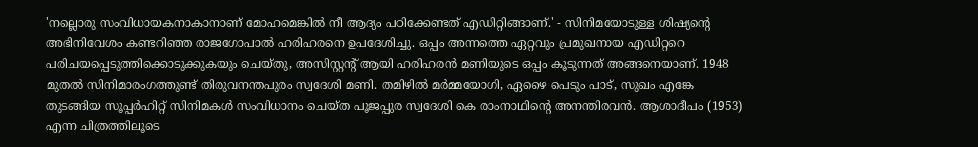'നല്ലൊരു സംവിധായകനാകാനാണ് മോഹമെങ്കിൽ നീ ആദ്യം പഠിക്കേണ്ടത് എഡിറ്റിങ്ങാണ്.' - സിനിമയോടുള്ള ശിഷ്യന്റെ അഭിനിവേശം കണ്ടറിഞ്ഞ രാജഗോപാൽ ഹരിഹരനെ ഉപദേശിച്ചു. ഒപ്പം അന്നത്തെ ഏറ്റവും പ്രമുഖനായ എഡിറ്ററെ പരിചയപ്പെടുത്തിക്കൊടുക്കുകയും ചെയ്തു, അസിസ്റ്റന്റ് ആയി ഹരിഹരൻ മണിയുടെ ഒപ്പം കൂടുന്നത് അങ്ങനെയാണ്. 1948 മുതൽ സിനിമാരംഗത്തുണ്ട് തിരുവനന്തപുരം സ്വദേശി മണി. തമിഴിൽ മർമ്മയോഗി, ഏഴൈ പെടും പാട്, സുഖം എങ്കേ തുടങ്ങിയ സൂപ്പർഹിറ്റ് സിനിമകൾ സംവിധാനം ചെയ്ത പൂജപ്പുര സ്വദേശി കെ രാംനാഥിന്റെ അനന്തിരവൻ. ആശാദീപം (1953) എന്ന ചിത്രത്തിലൂടെ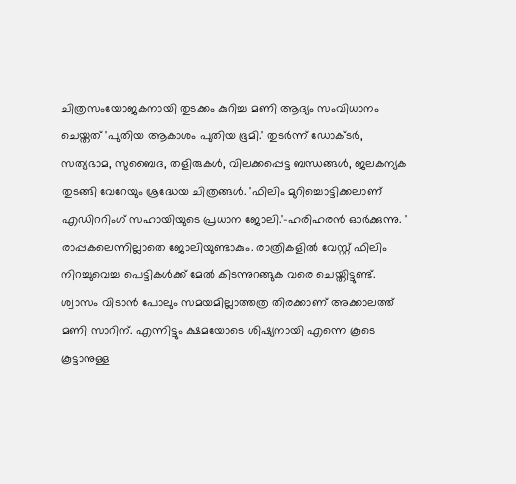ചിത്രസംയോജകനായി തുടക്കം കുറിച്ച മണി ആദ്യം സംവിധാനം ചെയ്തത് 'പുതിയ ആകാശം പുതിയ ഭൂമി.' തുടർന്ന് ഡോക്ടർ, സത്യഭാമ, സുബൈദ, തളിരുകൾ, വിലക്കപ്പെട്ട ബന്ധങ്ങൾ, ജലകന്യക തുടങ്ങി വേറേയും ശ്രദ്ധേയ ചിത്രങ്ങൾ. 'ഫിലിം മുറിച്ചൊട്ടിക്കലാണ് എഡിററിംഗ് സഹായിയുടെ പ്രധാന ജോലി.'-ഹരിഹരൻ ഓർക്കുന്നു. ' രാപ്പകലെന്നില്ലാതെ ജോലിയുണ്ടാകും. രാത്രികളിൽ വേസ്റ്റ് ഫിലിം നിറച്ചുവെച്ച പെട്ടികൾക്ക് മേൽ കിടന്നുറങ്ങുക വരെ ചെയ്തിട്ടുണ്ട്. ശ്വാസം വിടാൻ പോലും സമയമില്ലാത്തത്ര തിരക്കാണ് അക്കാലത്ത് മണി സാറിന്. എന്നിട്ടും ക്ഷമയോടെ ശിഷ്യനായി എന്നെ കൂടെ കൂട്ടാനുള്ള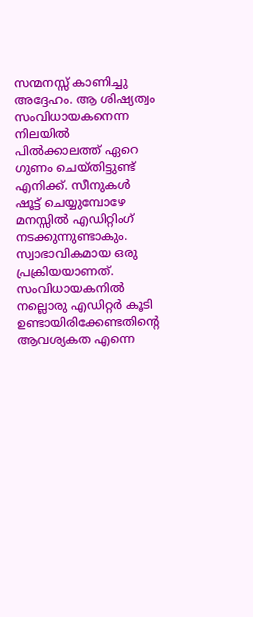സന്മനസ്സ് കാണിച്ചു അദ്ദേഹം. ആ ശിഷ്യത്വം സംവിധായകനെന്ന നിലയിൽ പിൽക്കാലത്ത് ഏറെ ഗുണം ചെയ്തിട്ടുണ്ട് എനിക്ക്. സീനുകൾ ഷൂട്ട് ചെയ്യുമ്പോഴേ മനസ്സിൽ എഡിറ്റിംഗ് നടക്കുന്നുണ്ടാകും. സ്വാഭാവികമായ ഒരു പ്രക്രിയയാണത്. സംവിധായകനിൽ നല്ലൊരു എഡിറ്റർ കൂടി ഉണ്ടായിരിക്കേണ്ടതിന്റെ ആവശ്യകത എന്നെ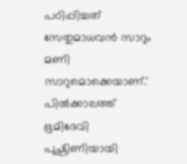പഠിപ്പിച്ചത് സേതുമാധവൻ സാറും മണി സാറുമൊക്കെയാണ്.' പിൽക്കാലത്ത് ഭൂമിദേവി പുഷ്പിണിയായി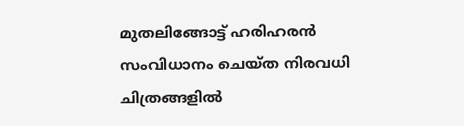മുതലിങ്ങോട്ട് ഹരിഹരൻ സംവിധാനം ചെയ്ത നിരവധി ചിത്രങ്ങളിൽ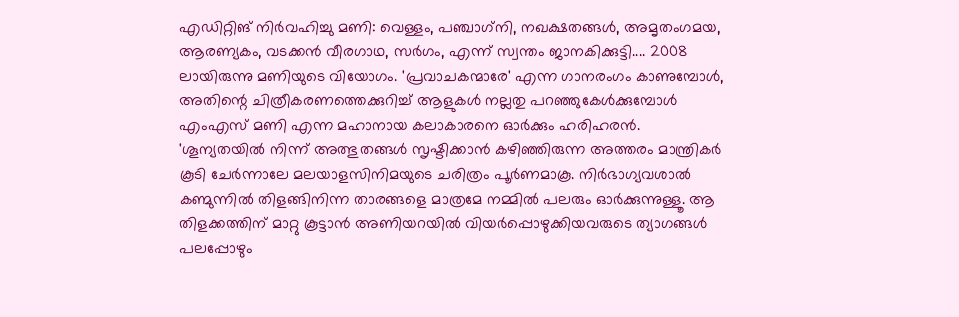എഡിറ്റിങ് നിർവഹിച്ചു മണി: വെള്ളം, പഞ്ചാഗ്‌നി, നഖക്ഷതങ്ങൾ, അമൃതംഗമയ, ആരണ്യകം, വടക്കൻ വീരഗാഥ, സർഗം, എന്ന് സ്വന്തം ജാനകിക്കുട്ടി.... 2008 ലായിരുന്നു മണിയുടെ വിയോഗം. 'പ്രവാചകന്മാരേ' എന്ന ഗാനരംഗം കാണുമ്പോൾ, അതിന്റെ ചിത്രീകരണത്തെക്കുറിച്ച് ആളുകൾ നല്ലതു പറഞ്ഞുകേൾക്കുമ്പോൾ എംഎസ് മണി എന്ന മഹാനായ കലാകാരനെ ഓർക്കും ഹരിഹരൻ. 'ശൂന്യതയിൽ നിന്ന് അത്ഭുതങ്ങൾ സൃഷ്ടിക്കാൻ കഴിഞ്ഞിരുന്ന അത്തരം മാന്ത്രികർ കൂടി ചേർന്നാലേ മലയാളസിനിമയുടെ ചരിത്രം പൂർണമാകൂ. നിർഭാഗ്യവശാൽ കണ്മുന്നിൽ തിളങ്ങിനിന്ന താരങ്ങളെ മാത്രമേ നമ്മിൽ പലരും ഓർക്കുന്നുള്ളൂ. ആ തിളക്കത്തിന് മാറ്റു കൂട്ടാൻ അണിയറയിൽ വിയർപ്പൊഴുക്കിയവരുടെ ത്യാഗങ്ങൾ പലപ്പോഴും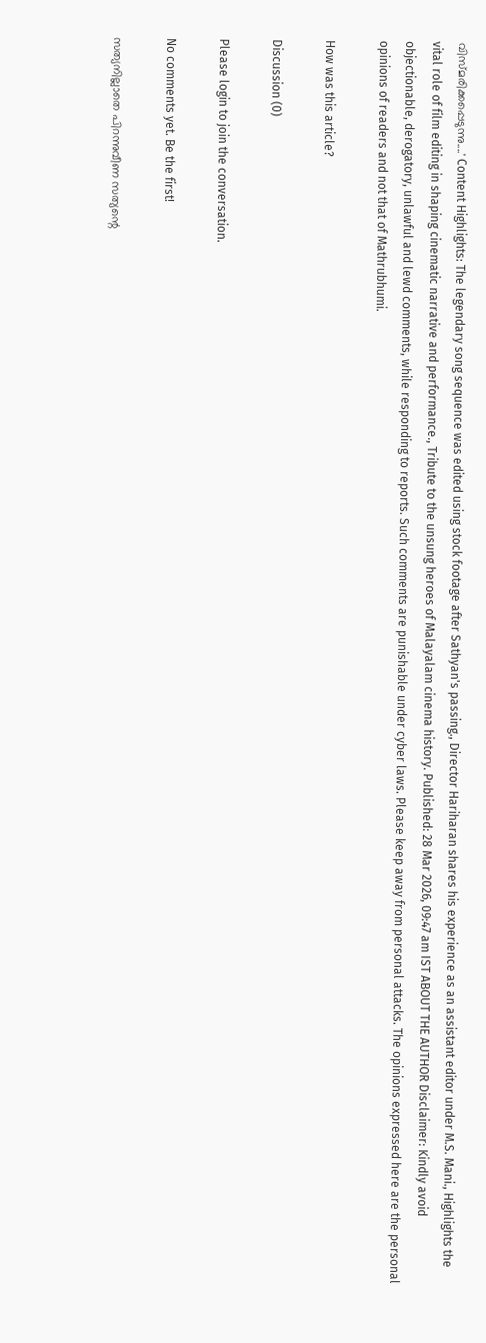വിസ്മരിക്കപ്പെടുന്നു....' Content Highlights: The legendary song sequence was edited using stock footage after Sathyan's passing., Director Hariharan shares his experience as an assistant editor under M.S. Mani., Highlights the vital role of film editing in shaping cinematic narrative and performance., Tribute to the unsung heroes of Malayalam cinema history. Published: 28 Mar 2026, 09:47 am IST ABOUT THE AUTHOR Disclaimer: Kindly avoid objectionable, derogatory, unlawful and lewd comments, while responding to reports. Such comments are punishable under cyber laws. Please keep away from personal attacks. The opinions expressed here are the personal opinions of readers and not that of Mathrubhumi.

How was this article?

Discussion (0)

Please login to join the conversation.

No comments yet. Be the first!

സത്യനില്ലാതെ പിറന്നുവീണ സത്യന്റെ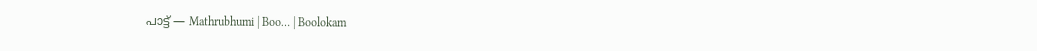പാട്ട് — Mathrubhumi | Boo… | Boolokam